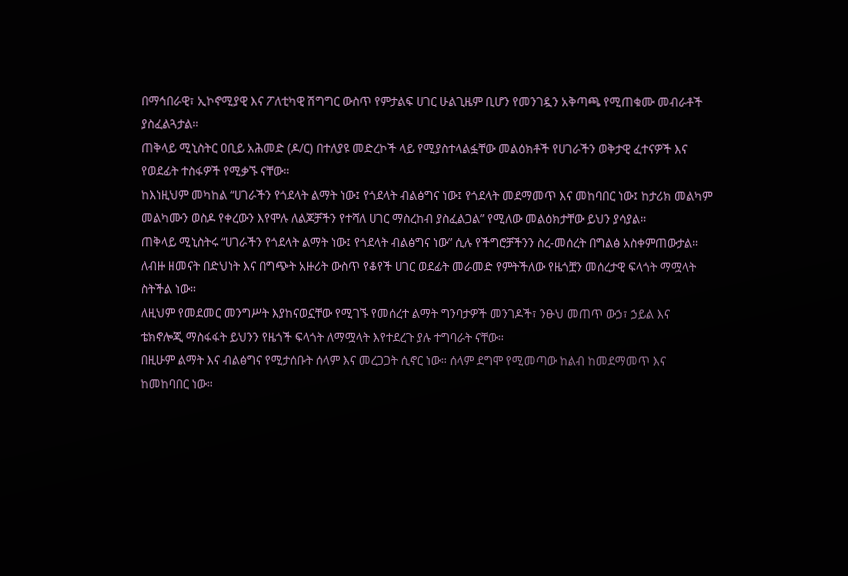በማኅበራዊ፣ ኢኮኖሚያዊ እና ፖለቲካዊ ሽግግር ውስጥ የምታልፍ ሀገር ሁልጊዜም ቢሆን የመንገዷን አቅጣጫ የሚጠቁሙ መብራቶች ያስፈልጓታል።
ጠቅላይ ሚኒስትር ዐቢይ አሕመድ (ዶ/ር) በተለያዩ መድረኮች ላይ የሚያስተላልፏቸው መልዕክቶች የሀገራችን ወቅታዊ ፈተናዎች እና የወደፊት ተስፋዎች የሚቃኙ ናቸው።
ከእነዚህም መካከል “ሀገራችን የጎደላት ልማት ነው፤ የጎደላት ብልፅግና ነው፤ የጎደላት መደማመጥ እና መከባበር ነው፤ ከታሪክ መልካም መልካሙን ወስዶ የቀረውን እየሞሉ ለልጆቻችን የተሻለ ሀገር ማስረከብ ያስፈልጋል” የሚለው መልዕክታቸው ይህን ያሳያል።
ጠቅላይ ሚኒስትሩ “ሀገራችን የጎደላት ልማት ነው፤ የጎደላት ብልፅግና ነው” ሲሉ የችግሮቻችንን ስረ-መሰረት በግልፅ አስቀምጠውታል።
ለብዙ ዘመናት በድህነት እና በግጭት አዙሪት ውስጥ የቆየች ሀገር ወደፊት መራመድ የምትችለው የዜጎቿን መሰረታዊ ፍላጎት ማሟላት ስትችል ነው።
ለዚህም የመደመር መንግሥት እያከናወኗቸው የሚገኙ የመሰረተ ልማት ግንባታዎች መንገዶች፣ ንፁህ መጠጥ ውኃ፣ ኃይል እና ቴክኖሎጂ ማስፋፋት ይህንን የዜጎች ፍላጎት ለማሟላት እየተደረጉ ያሉ ተግባራት ናቸው።
በዚሁም ልማት እና ብልፅግና የሚታሰቡት ሰላም እና መረጋጋት ሲኖር ነው። ሰላም ደግሞ የሚመጣው ከልብ ከመደማመጥ እና ከመከባበር ነው።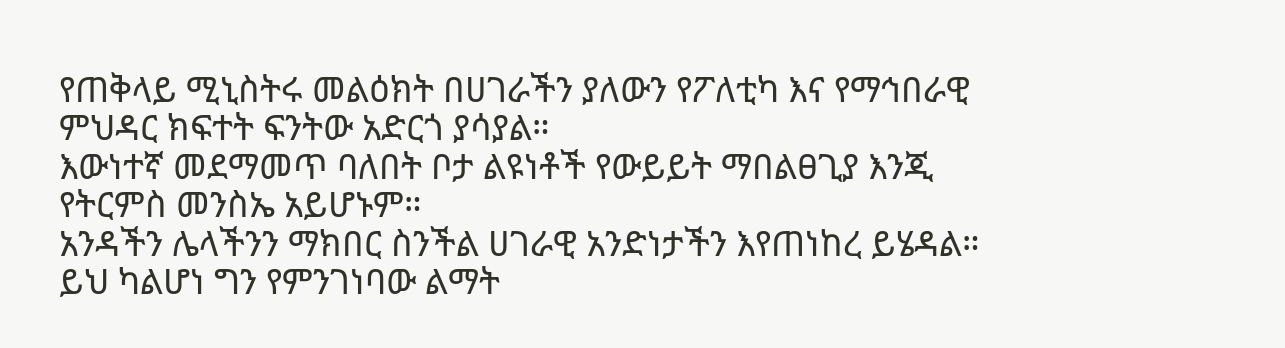የጠቅላይ ሚኒስትሩ መልዕክት በሀገራችን ያለውን የፖለቲካ እና የማኅበራዊ ምህዳር ክፍተት ፍንትው አድርጎ ያሳያል።
እውነተኛ መደማመጥ ባለበት ቦታ ልዩነቶች የውይይት ማበልፀጊያ እንጂ የትርምስ መንስኤ አይሆኑም።
አንዳችን ሌላችንን ማክበር ስንችል ሀገራዊ አንድነታችን እየጠነከረ ይሄዳል። ይህ ካልሆነ ግን የምንገነባው ልማት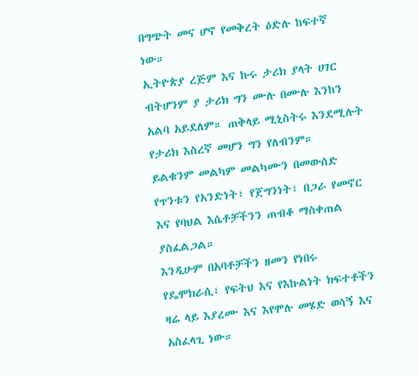በግጭት መና ሆኖ የመቅረት ዕድሉ ከፍተኛ ነው።
ኢትዮጵያ ረጅም እና ኩሩ ታሪክ ያላት ሀገር ብትሆንም ያ ታሪክ ግን ሙሉ በሙሉ እንከን አልባ አይደለም። ጠቅላይ ሚኒስትሩ እንደሚሉት የታሪክ እስረኛ መሆን ግን የለብንም።
ይልቁንም መልካም መልካሙን በመውሰድ የጥንቱን የአንድነት፣ የጀግንነት፣ በጋራ የመኖር እና የባህል እሴቶቻችንን ጠብቆ ማስቀጠል ያስፈልጋል።
እንዲሁም በአባቶቻችን ዘመን የነበሩ የዴሞክራሲ፣ የፍትህ እና የእኩልነት ክፍተቶችን ዛሬ ላይ እያረሙ እና እየሞሉ መሄድ ወሳኝ እና አስፈላጊ ነው።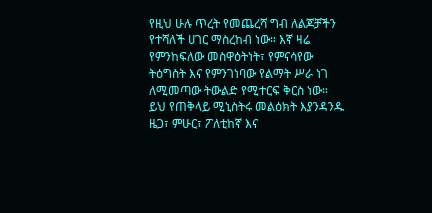የዚህ ሁሉ ጥረት የመጨረሻ ግብ ለልጆቻችን የተሻለች ሀገር ማስረከብ ነው። እኛ ዛሬ የምንከፍለው መስዋዕትነት፣ የምናሳየው ትዕግስት እና የምንገነባው የልማት ሥራ ነገ ለሚመጣው ትውልድ የሚተርፍ ቅርስ ነው።
ይህ የጠቅላይ ሚኒስትሩ መልዕክት እያንዳንዱ ዜጋ፣ ምሁር፣ ፖለቲከኛ እና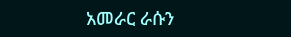አመራር ራሱን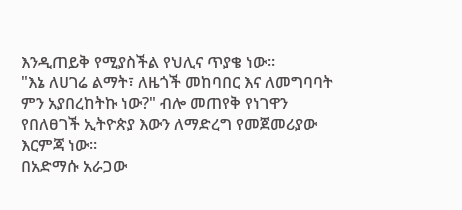እንዲጠይቅ የሚያስችል የህሊና ጥያቄ ነው።
"እኔ ለሀገሬ ልማት፣ ለዜጎች መከባበር እና ለመግባባት ምን አያበረከትኩ ነው?" ብሎ መጠየቅ የነገዋን የበለፀገች ኢትዮጵያ እውን ለማድረግ የመጀመሪያው እርምጃ ነው።
በአድማሱ አራጋው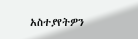አስተያየትዎን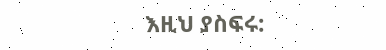እዚህ ያስፍሩ: